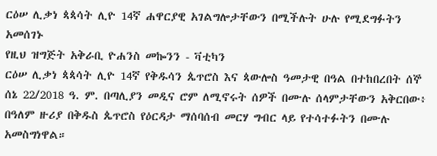ርዕሠ ሊቃነ ጳጳሳት ሊዮ 14ኛ ሐዋርያዊ አገልግሎታቸውን በሚችሉት ሁሉ የሚደግፉትን አመሰገኑ
የዚህ ዝግጅት አቅራቢ ዮሐንስ መኰንን - ቫቲካን
ርዕሠ ሊቃነ ጳጳሳት ሊዮ 14ኛ የቅዱሳን ጴጥሮስ እና ጳውሎስ ዓመታዊ በዓል በተከበረበት ሰኞ ሰኔ 22/2018 ዓ. ም. በጣሊያን መዲና ሮም ለሚኖሩት ሰዎች በሙሉ ሰላምታቸውን አቅርበው፥ በዓለም ዙሪያ በቅዱስ ጴጥሮስ የዕርዳታ ማሰባሰብ መርሃ ግብር ላይ የተሳተፉትን በሙሉ አመስግነዋል።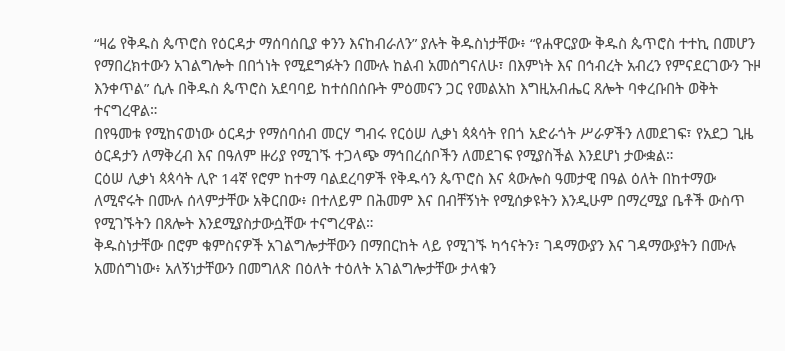“ዛሬ የቅዱስ ጴጥሮስ የዕርዳታ ማሰባሰቢያ ቀንን እናከብራለን” ያሉት ቅዱስነታቸው፥ “የሐዋርያው ቅዱስ ጴጥሮስ ተተኪ በመሆን የማበረክተውን አገልግሎት በበጎነት የሚደግፉትን በሙሉ ከልብ አመሰግናለሁ፣ በእምነት እና በኅብረት አብረን የምናደርገውን ጉዞ እንቀጥል” ሲሉ በቅዱስ ጴጥሮስ አደባባይ ከተሰበሰቡት ምዕመናን ጋር የመልአከ እግዚአብሔር ጸሎት ባቀረቡበት ወቅት ተናግረዋል።
በየዓመቱ የሚከናወነው ዕርዳታ የማሰባሰብ መርሃ ግብሩ የርዕሠ ሊቃነ ጳጳሳት የበጎ አድራጎት ሥራዎችን ለመደገፍ፣ የአደጋ ጊዜ ዕርዳታን ለማቅረብ እና በዓለም ዙሪያ የሚገኙ ተጋላጭ ማኅበረሰቦችን ለመደገፍ የሚያስችል እንደሆነ ታውቋል።
ርዕሠ ሊቃነ ጳጳሳት ሊዮ 14ኛ የሮም ከተማ ባልደረባዎች የቅዱሳን ጴጥሮስ እና ጳውሎስ ዓመታዊ በዓል ዕለት በከተማው ለሚኖሩት በሙሉ ሰላምታቸው አቅርበው፥ በተለይም በሕመም እና በብቸኝነት የሚሰቃዩትን እንዲሁም በማረሚያ ቤቶች ውስጥ የሚገኙትን በጸሎት እንደሚያስታውሷቸው ተናግረዋል።
ቅዱስነታቸው በሮም ቁምስናዎች አገልግሎታቸውን በማበርከት ላይ የሚገኙ ካኅናትን፣ ገዳማውያን እና ገዳማውያትን በሙሉ አመሰግነው፥ አለኝነታቸውን በመግለጽ በዕለት ተዕለት አገልግሎታቸው ታላቁን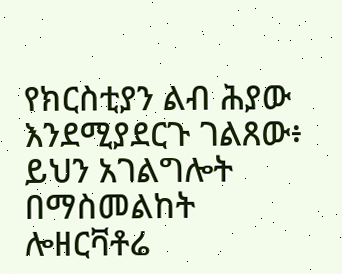የክርስቲያን ልብ ሕያው እንደሚያደርጉ ገልጸው፥ ይህን አገልግሎት በማስመልከት ሎዘርቫቶሬ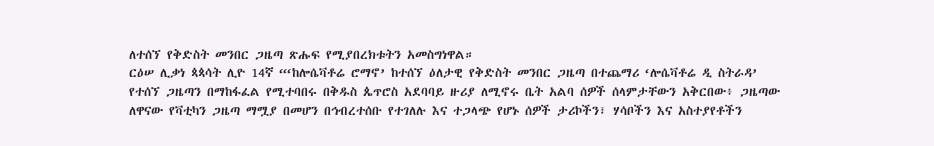ለተሰኘ የቅድስት መንበር ጋዜጣ ጽሑፍ የሚያበረክቱትን አመስግነዋል።
ርዕሠ ሊቃነ ጳጳሳት ሊዮ 14ኛ “‘ከሎሴቫቶሬ ሮማኖ’ ከተሰኘ ዕለታዊ የቅድስት መንበር ጋዜጣ በተጨማሪ ‘ሎሴቫቶሬ ዲ ስትራዳ’ የተሰኘ ጋዜጣን በማከፋፈል የሚተባበሩ በቅዱስ ጴጥሮስ አደባባይ ዙሪያ ለሚኖሩ ቤት አልባ ሰዎች ሰላምታቸውን አቅርበው፥ ጋዜጣው ለዋናው የቫቲካን ጋዜጣ ማሟያ በመሆን በኅብረተሰቡ የተገለሉ እና ተጋላጭ የሆኑ ሰዎች ታሪኮችን፣ ሃሳቦችን እና አስተያየቶችን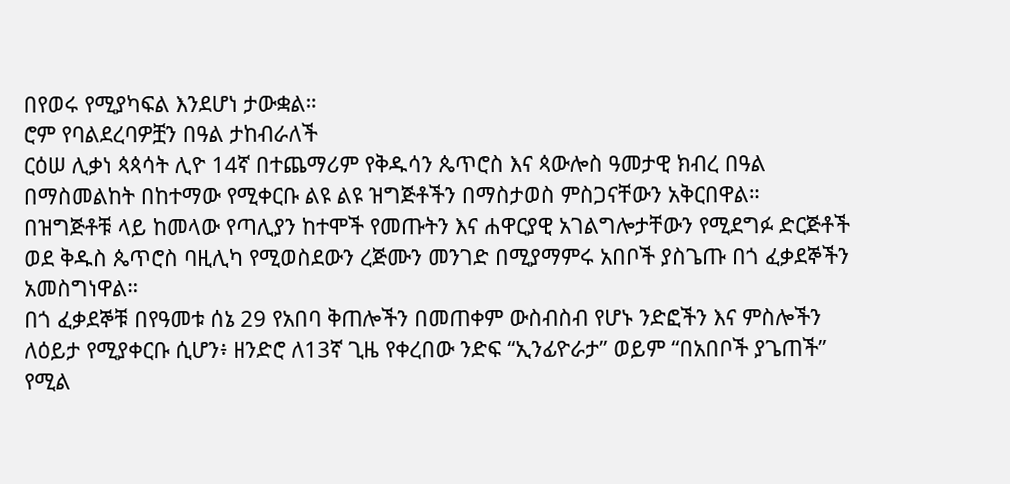በየወሩ የሚያካፍል እንደሆነ ታውቋል።
ሮም የባልደረባዎቿን በዓል ታከብራለች
ርዕሠ ሊቃነ ጳጳሳት ሊዮ 14ኛ በተጨማሪም የቅዱሳን ጴጥሮስ እና ጳውሎስ ዓመታዊ ክብረ በዓል በማስመልከት በከተማው የሚቀርቡ ልዩ ልዩ ዝግጅቶችን በማስታወስ ምስጋናቸውን አቅርበዋል።
በዝግጅቶቹ ላይ ከመላው የጣሊያን ከተሞች የመጡትን እና ሐዋርያዊ አገልግሎታቸውን የሚደግፉ ድርጅቶች ወደ ቅዱስ ጴጥሮስ ባዚሊካ የሚወስደውን ረጅሙን መንገድ በሚያማምሩ አበቦች ያስጌጡ በጎ ፈቃደኞችን አመስግነዋል።
በጎ ፈቃደኞቹ በየዓመቱ ሰኔ 29 የአበባ ቅጠሎችን በመጠቀም ውስብስብ የሆኑ ንድፎችን እና ምስሎችን ለዕይታ የሚያቀርቡ ሲሆን፥ ዘንድሮ ለ13ኛ ጊዜ የቀረበው ንድፍ “ኢንፊዮራታ” ወይም “በአበቦች ያጌጠች” የሚል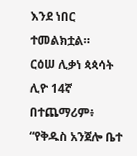እንደ ነበር ተመልክቷል።
ርዕሠ ሊቃነ ጳጳሳት ሊዮ 14ኛ በተጨማሪም፥ “የቅዱስ አንጀሎ ቤተ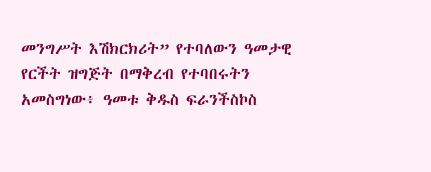መንግሥት እሽክርክሪት” የተባለውን ዓመታዊ የርችት ዝግጅት በማቅረብ የተባበሩትን አመስግነው፥ ዓመቱ ቅዱስ ፍራንችስኮስ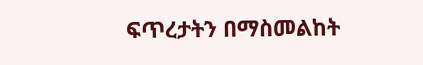ፍጥረታትን በማስመልከት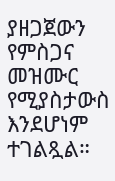ያዘጋጀውን የምስጋና መዝሙር የሚያስታውስ እንደሆነም ተገልጿል።